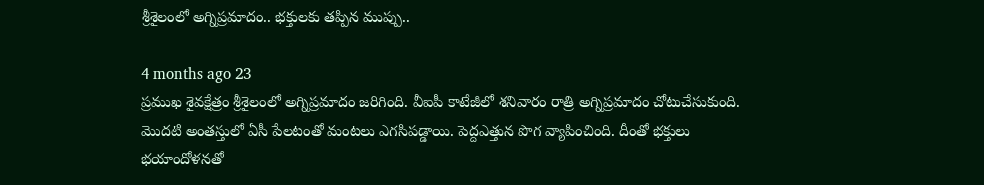శ్రీశైలంలో అగ్నిప్రమాదం.. భక్తులకు తప్పిన ముప్పు..

4 months ago 23
ప్రముఖ శైవక్షేత్రం శ్రీశైలంలో అగ్నిప్రమాదం జరిగింది. వీఐపీ కాటేజీలో శనివారం రాత్రి అగ్నిప్రమాదం చోటుచేసుకుంది. మొదటి అంతస్తులో ఏసీ పేలటంతో మంటలు ఎగసిపడ్డాయి. పెద్దఎత్తున పొగ వ్యాపించింది. దీంతో భక్తులు భయాందోళనతో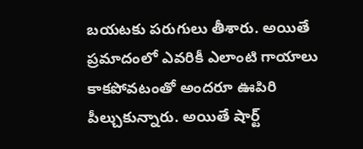బయటకు పరుగులు తీశారు. అయితే ప్రమాదంలో ఎవరికీ ఎలాంటి గాయాలు కాకపోవటంతో అందరూ ఊపిరి పీల్చుకున్నారు. అయితే షార్ట్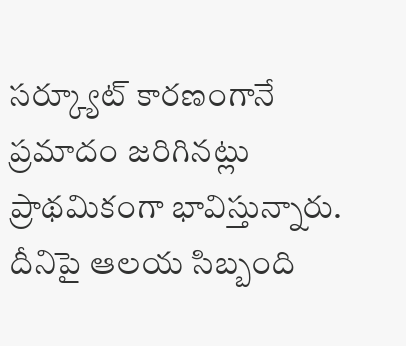సర్క్యూట్ కారణంగానే ప్రమాదం జరిగినట్లు ప్రాథమికంగా భావిస్తున్నారు. దీనిపై ఆలయ సిబ్బంది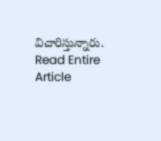విచారిస్తున్నారు.
Read Entire Article